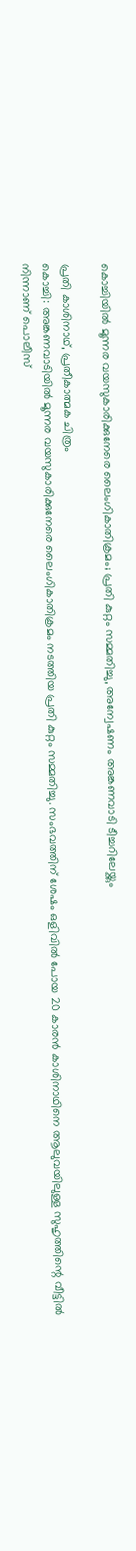കൊച്ചിയിൽ മൂന്നര വയസുകാരിക്കുനേരെ ലൈംഗികാതിക്രമം; പ്രതി കുറ്റം സമ്മതിച്ചു, അന്വേഷണം അങ്കണവാടി ടീച്ചറിലേയ്ക്കും

പ്രതി കാശിനാഥ്, പ്രതീകാത്മക ചിത്രം
കൊച്ചി: അങ്കണവാടിയിൽ മൂന്നര വയസുകാരിക്കുനേരെ ലൈംഗികാതിക്രമം നടത്തിയ പ്രതി കുറ്റം സമ്മതിച്ചു. സംഭവത്തിന് ശേഷം ഒളിവിൽ പോയ 20 കാരൻ കാശിനാഥിനെ ആലുവയിലുള്ള സുഹൃത്തിന്റെ വീട്ടിൽ നിന്നാണ് പൊലീസ്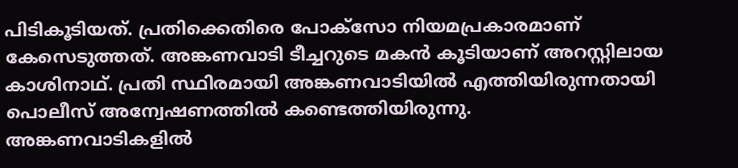പിടികൂടിയത്. പ്രതിക്കെതിരെ പോക്സോ നിയമപ്രകാരമാണ് കേസെടുത്തത്. അങ്കണവാടി ടീച്ചറുടെ മകൻ കൂടിയാണ് അറസ്റ്റിലായ കാശിനാഥ്. പ്രതി സ്ഥിരമായി അങ്കണവാടിയിൽ എത്തിയിരുന്നതായി പൊലീസ് അന്വേഷണത്തിൽ കണ്ടെത്തിയിരുന്നു.
അങ്കണവാടികളിൽ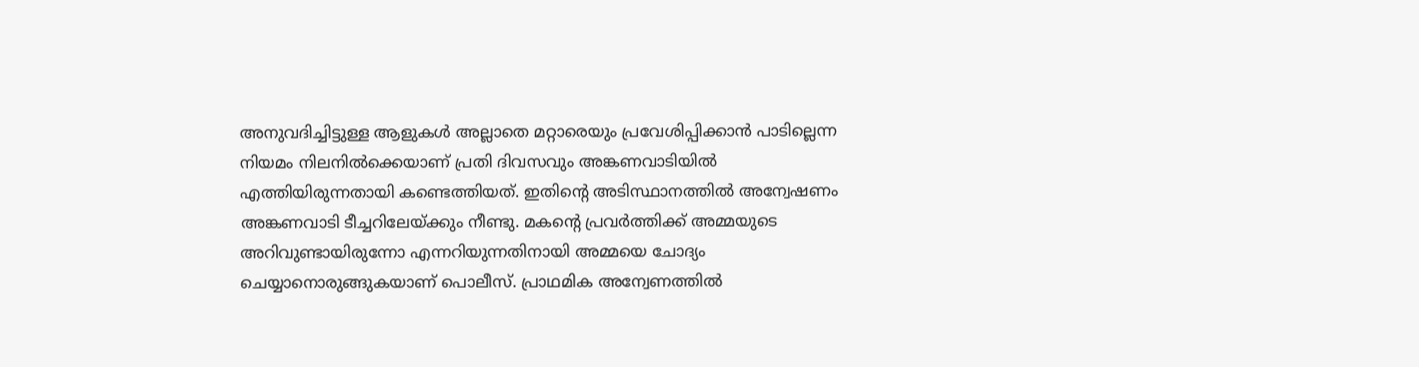അനുവദിച്ചിട്ടുള്ള ആളുകൾ അല്ലാതെ മറ്റാരെയും പ്രവേശിപ്പിക്കാൻ പാടില്ലെന്ന നിയമം നിലനിൽക്കെയാണ് പ്രതി ദിവസവും അങ്കണവാടിയിൽ എത്തിയിരുന്നതായി കണ്ടെത്തിയത്. ഇതിന്റെ അടിസ്ഥാനത്തിൽ അന്വേഷണം അങ്കണവാടി ടീച്ചറിലേയ്ക്കും നീണ്ടു. മകന്റെ പ്രവർത്തിക്ക് അമ്മയുടെ അറിവുണ്ടായിരുന്നോ എന്നറിയുന്നതിനായി അമ്മയെ ചോദ്യം ചെയ്യാനൊരുങ്ങുകയാണ് പൊലീസ്. പ്രാഥമിക അന്വേണത്തിൽ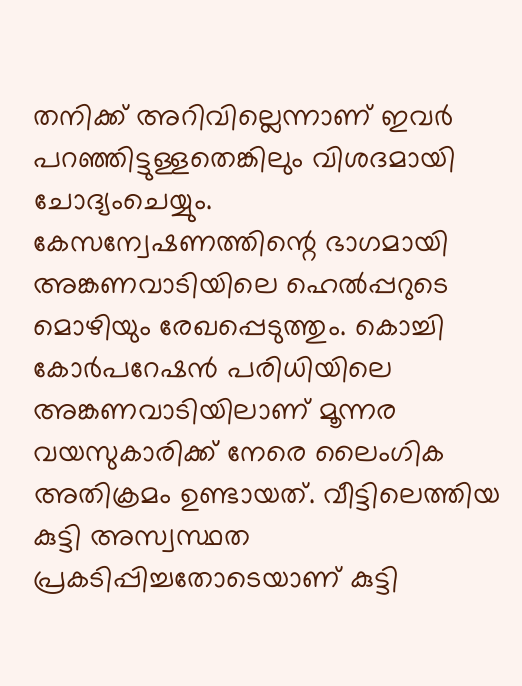തനിക്ക് അറിവില്ലെന്നാണ് ഇവർ പറഞ്ഞിട്ടുള്ളതെങ്കിലും വിശദമായി ചോദ്യംചെയ്യും.
കേസന്വേഷണത്തിന്റെ ഭാഗമായി അങ്കണവാടിയിലെ ഹെൽപ്പറുടെ മൊഴിയും രേഖപ്പെടുത്തും. കൊച്ചി കോർപറേഷൻ പരിധിയിലെ അങ്കണവാടിയിലാണ് മൂന്നര വയസുകാരിക്ക് നേരെ ലൈംഗിക അതിക്രമം ഉണ്ടായത്. വീട്ടിലെത്തിയ കുട്ടി അസ്വസ്ഥത പ്രകടിപ്പിച്ചതോടെയാണ് കുട്ടി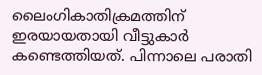ലൈംഗികാതിക്രമത്തിന് ഇരയായതായി വീട്ടുകാർ കണ്ടെത്തിയത്. പിന്നാലെ പരാതി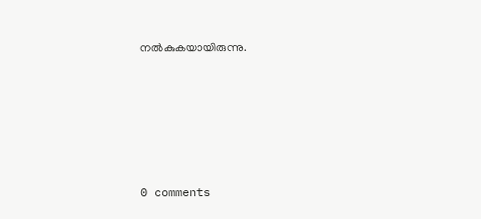നൽകുകയായിരുന്നു.










0 comments